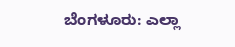ಬೆಂಗಳೂರು: ಎಲ್ಲಾ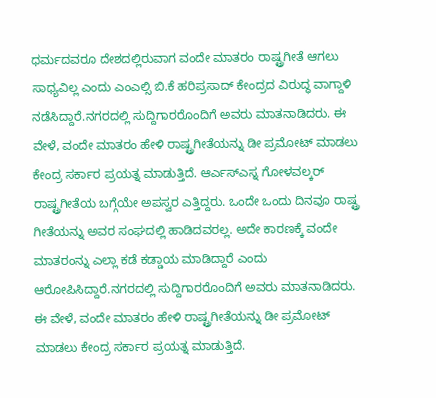ಧರ್ಮದವರೂ ದೇಶದಲ್ಲಿರುವಾಗ ವಂದೇ ಮಾತರಂ ರಾಷ್ಟ್ರಗೀತೆ ಆಗಲು ಸಾಧ್ಯವಿಲ್ಲ ಎಂದು ಎಂಎಲ್ಸಿ ಬಿ.ಕೆ ಹರಿಪ್ರಸಾದ್ ಕೇಂದ್ರದ ವಿರುದ್ಧ ವಾಗ್ದಾಳಿ ನಡೆಸಿದ್ದಾರೆ.ನಗರದಲ್ಲಿ ಸುದ್ದಿಗಾರರೊಂದಿಗೆ ಅವರು ಮಾತನಾಡಿದರು. ಈ ವೇಳೆ, ವಂದೇ ಮಾತರಂ ಹೇಳಿ ರಾಷ್ಟ್ರಗೀತೆಯನ್ನು ಡೀ ಪ್ರಮೋಟ್ ಮಾಡಲು ಕೇಂದ್ರ ಸರ್ಕಾರ ಪ್ರಯತ್ನ ಮಾಡುತ್ತಿದೆ. ಆರ್ಎಸ್ಎಸ್ನ ಗೋಳವಲ್ಕರ್ ರಾಷ್ಟ್ರಗೀತೆಯ ಬಗ್ಗೆಯೇ ಅಪಸ್ವರ ಎತ್ತಿದ್ದರು. ಒಂದೇ ಒಂದು ದಿನವೂ ರಾಷ್ಟ್ರ ಗೀತೆಯನ್ನು ಅವರ ಸಂಘದಲ್ಲಿ ಹಾಡಿದವರಲ್ಲ. ಅದೇ ಕಾರಣಕ್ಕೆ ವಂದೇ ಮಾತರಂನ್ನು ಎಲ್ಲಾ ಕಡೆ ಕಡ್ಡಾಯ ಮಾಡಿದ್ದಾರೆ ಎಂದು ಆರೋಪಿಸಿದ್ದಾರೆ.ನಗರದಲ್ಲಿ ಸುದ್ದಿಗಾರರೊಂದಿಗೆ ಅವರು ಮಾತನಾಡಿದರು. ಈ ವೇಳೆ, ವಂದೇ ಮಾತರಂ ಹೇಳಿ ರಾಷ್ಟ್ರಗೀತೆಯನ್ನು ಡೀ ಪ್ರಮೋಟ್ ಮಾಡಲು ಕೇಂದ್ರ ಸರ್ಕಾರ ಪ್ರಯತ್ನ ಮಾಡುತ್ತಿದೆ.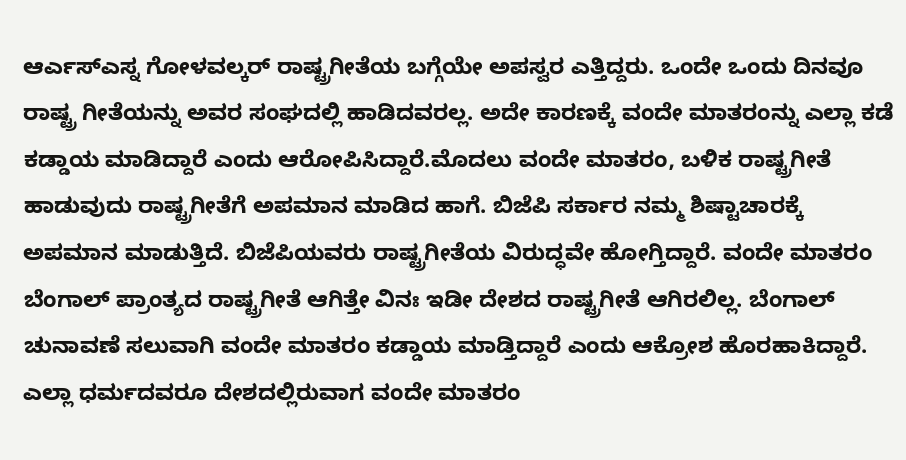ಆರ್ಎಸ್ಎಸ್ನ ಗೋಳವಲ್ಕರ್ ರಾಷ್ಟ್ರಗೀತೆಯ ಬಗ್ಗೆಯೇ ಅಪಸ್ವರ ಎತ್ತಿದ್ದರು. ಒಂದೇ ಒಂದು ದಿನವೂ ರಾಷ್ಟ್ರ ಗೀತೆಯನ್ನು ಅವರ ಸಂಘದಲ್ಲಿ ಹಾಡಿದವರಲ್ಲ. ಅದೇ ಕಾರಣಕ್ಕೆ ವಂದೇ ಮಾತರಂನ್ನು ಎಲ್ಲಾ ಕಡೆ ಕಡ್ಡಾಯ ಮಾಡಿದ್ದಾರೆ ಎಂದು ಆರೋಪಿಸಿದ್ದಾರೆ.ಮೊದಲು ವಂದೇ ಮಾತರಂ, ಬಳಿಕ ರಾಷ್ಟ್ರಗೀತೆ ಹಾಡುವುದು ರಾಷ್ಟ್ರಗೀತೆಗೆ ಅಪಮಾನ ಮಾಡಿದ ಹಾಗೆ. ಬಿಜೆಪಿ ಸರ್ಕಾರ ನಮ್ಮ ಶಿಷ್ಟಾಚಾರಕ್ಕೆ ಅಪಮಾನ ಮಾಡುತ್ತಿದೆ. ಬಿಜೆಪಿಯವರು ರಾಷ್ಟ್ರಗೀತೆಯ ವಿರುದ್ಧವೇ ಹೋಗ್ತಿದ್ದಾರೆ. ವಂದೇ ಮಾತರಂ ಬೆಂಗಾಲ್ ಪ್ರಾಂತ್ಯದ ರಾಷ್ಟ್ರಗೀತೆ ಆಗಿತ್ತೇ ವಿನಃ ಇಡೀ ದೇಶದ ರಾಷ್ಟ್ರಗೀತೆ ಆಗಿರಲಿಲ್ಲ. ಬೆಂಗಾಲ್ ಚುನಾವಣೆ ಸಲುವಾಗಿ ವಂದೇ ಮಾತರಂ ಕಡ್ಡಾಯ ಮಾಡ್ತಿದ್ದಾರೆ ಎಂದು ಆಕ್ರೋಶ ಹೊರಹಾಕಿದ್ದಾರೆ.
ಎಲ್ಲಾ ಧರ್ಮದವರೂ ದೇಶದಲ್ಲಿರುವಾಗ ವಂದೇ ಮಾತರಂ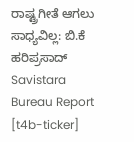ರಾಷ್ಟ್ರಗೀತೆ ಆಗಲು ಸಾಧ್ಯವಿಲ್ಲ: ಬಿ.ಕೆ ಹರಿಪ್ರಸಾದ್
Savistara
Bureau Report
[t4b-ticker]